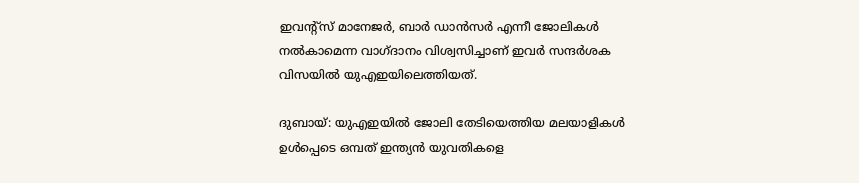ഇവന്റ്‌സ് മാനേജര്‍, ബാര്‍ ഡാന്‍സര്‍ എന്നീ ജോലികള്‍ നല്‍കാമെന്ന വാഗ്ദാനം വിശ്വസിച്ചാണ് ഇവര്‍ സന്ദര്‍ശക വിസയില്‍ യുഎഇയിലെത്തിയത്.

ദുബായ്: യുഎഇയില്‍ ജോലി തേടിയെത്തിയ മലയാളികള്‍ ഉള്‍പ്പെടെ ഒമ്പത് ഇന്ത്യന്‍ യുവതികളെ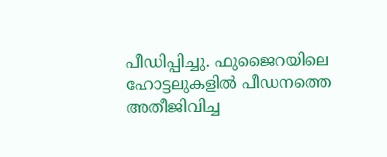പീഡിപ്പിച്ചു. ഫുജൈറയിലെ ഹോട്ടലുകളില്‍ പീഡനത്തെ അതീജിവിച്ച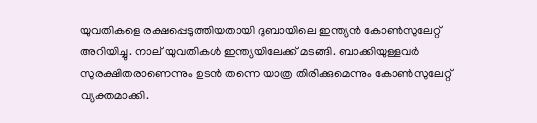യുവതികളെ രക്ഷപ്പെടുത്തിയതായി ദുബായിലെ ഇന്ത്യന്‍ കോണ്‍സുലേറ്റ് അറിയിച്ചു. നാല് യുവതികള്‍ ഇന്ത്യയിലേക്ക് മടങ്ങി. ബാക്കിയുള്ളവര്‍ സുരക്ഷിതരാണെന്നും ഉടന്‍ തന്നെ യാത്ര തിരിക്കുമെന്നും കോണ്‍സുലേറ്റ് വ്യക്തമാക്കി.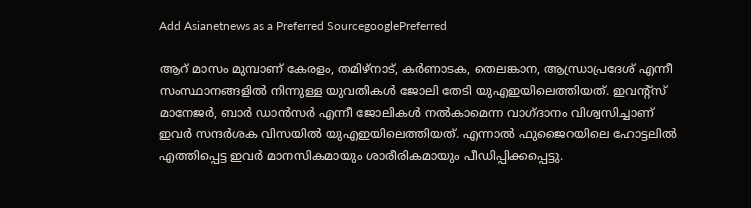Add Asianetnews as a Preferred SourcegooglePreferred

ആറ് മാസം മുമ്പാണ് കേരളം, തമിഴ്‌നാട്, കര്‍ണാടക, തെലങ്കാന, ആന്ധ്രാപ്രദേശ് എന്നീ സംസ്ഥാനങ്ങളില്‍ നിന്നുള്ള യുവതികള്‍ ജോലി തേടി യുഎഇയിലെത്തിയത്. ഇവന്റ്‌സ് മാനേജര്‍, ബാര്‍ ഡാന്‍സര്‍ എന്നീ ജോലികള്‍ നല്‍കാമെന്ന വാഗ്ദാനം വിശ്വസിച്ചാണ് ഇവര്‍ സന്ദര്‍ശക വിസയില്‍ യുഎഇയിലെത്തിയത്. എന്നാല്‍ ഫുജൈറയിലെ ഹോട്ടലില്‍ എത്തിപ്പെട്ട ഇവര്‍ മാനസികമായും ശാരീരികമായും പീഡിപ്പിക്കപ്പെട്ടു.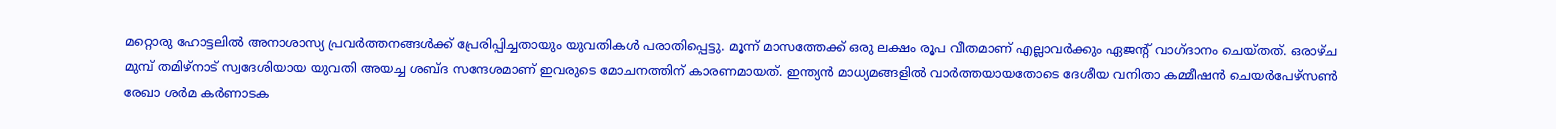മറ്റൊരു ഹോട്ടലില്‍ അനാശാസ്യ പ്രവര്‍ത്തനങ്ങള്‍ക്ക് പ്രേരിപ്പിച്ചതായും യുവതികള്‍ പരാതിപ്പെട്ടു. മൂന്ന് മാസത്തേക്ക് ഒരു ലക്ഷം രൂപ വീതമാണ് എല്ലാവര്‍ക്കും ഏജന്റ് വാഗ്ദാനം ചെയ്തത്. ഒരാഴ്ച മുമ്പ് തമിഴ്‌നാട് സ്വദേശിയായ യുവതി അയച്ച ശബ്ദ സന്ദേശമാണ് ഇവരുടെ മോചനത്തിന് കാരണമായത്. ഇന്ത്യന്‍ മാധ്യമങ്ങളില്‍ വാര്‍ത്തയായതോടെ ദേശീയ വനിതാ കമ്മീഷന്‍ ചെയര്‍പേഴ്‌സണ്‍ രേഖാ ശര്‍മ കര്‍ണാടക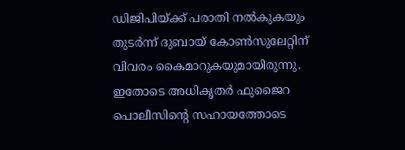ഡിജിപിയ്ക്ക് പരാതി നല്‍കുകയും തുടര്‍ന്ന് ദുബായ് കോണ്‍സുലേറ്റിന് വിവരം കൈമാറുകയുമായിരുന്നു. ഇതോടെ അധികൃതര്‍ ഫുജൈറ പൊലീസിന്റെ സഹായത്തോടെ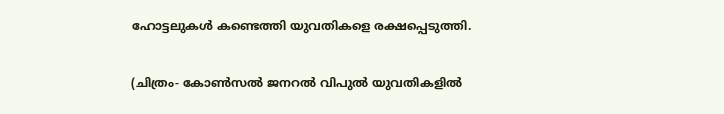ഹോട്ടലുകള്‍ കണ്ടെത്തി യുവതികളെ രക്ഷപ്പെടുത്തി.

(ചിത്രം- കോണ്‍സല്‍ ജനറല്‍ വിപുല്‍ യുവതികളില്‍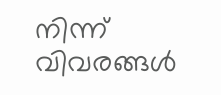നിന്ന് വിവരങ്ങള്‍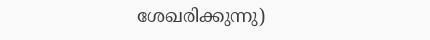ശേഖരിക്കുന്നു)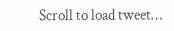Scroll to load tweet…